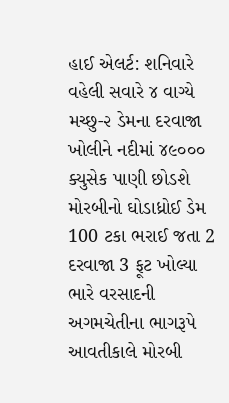હાઈ એલર્ટ: શનિવારે વહેલી સવારે ૪ વાગ્યે મચ્છુ-૨ ડેમના દરવાજા ખોલીને નદીમાં ૪૯૦૦૦ ક્યુસેક પાણી છોડશે મોરબીનો ઘોડાધ્રોઈ ડેમ 100 ટકા ભરાઈ જતા 2 દરવાજા 3 ફૂટ ખોલ્યા ભારે વરસાદની અગમચેતીના ભાગરૂપે આવતીકાલે મોરબી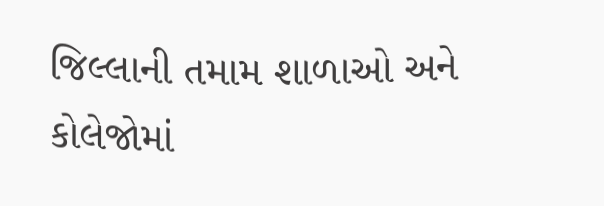જિલ્લાની તમામ શાળાઓ અને કોલેજોમાં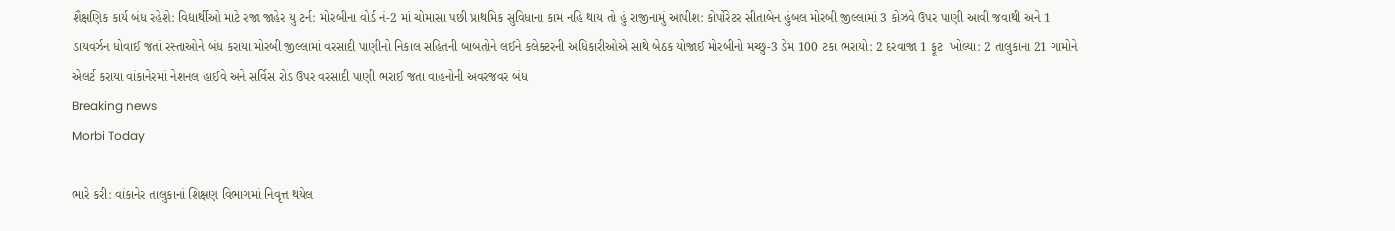શૈક્ષણિક કાર્ય બંધ રહેશે: વિદ્યાર્થીઓ માટે રજા જાહેર યુ ટર્ન: મોરબીના વોર્ડ નં-2 માં ચોમાસા પછી પ્રાથમિક સુવિધાના કામ નહિ થાય તો હું રાજીનામું આપીશ: કોર્પોરેટર સીતાબેન હુંબલ મોરબી જીલ્લામાં 3 કોઝવે ઉપર પાણી આવી જવાથી અને 1 ડાયવર્ઝન ધોવાઈ જતાં રસ્તાઓને બંધ કરાયા મોરબી જીલ્લામાં વરસાદી પાણીનો નિકાલ સહિતની બાબતોને લઈને કલેક્ટરની અધિકારીઓએ સાથે બેઠક યોજાઈ મોરબીનો મચ્છુ-3 ડેમ 100 ટકા ભરાયો: 2 દરવાજા 1 ફૂટ  ખોલ્યા: 2 તાલુકાના 21 ગામોને એલર્ટ કરાયા વાંકાનેરમાં નેશનલ હાઈવે અને સર્વિસ રોડ ઉપર વરસાદી પાણી ભરાઈ જતા વાહનોની અવરજવર બંધ
Breaking news
Morbi Today

ભારે કરી: વાંકાનેર તાલુકાનાં શિક્ષણ વિભાગમાં નિવૃત્ત થયેલ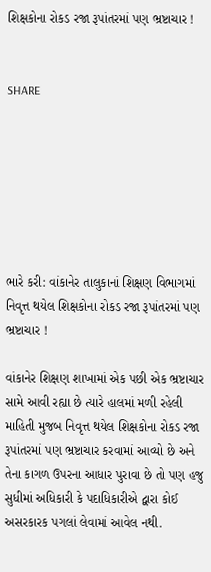શિક્ષકોના રોકડ રજા રૂપાંતરમાં પણ ભ્રષ્ટાચાર !


SHARE







ભારે કરી: વાંકાનેર તાલુકાનાં શિક્ષણ વિભાગમાં નિવૃત્ત થયેલ શિક્ષકોના રોકડ રજા રૂપાંતરમાં પણ ભ્રષ્ટાચાર !

વાંકાનેર શિક્ષણ શાખામાં એક પછી એક ભ્રષ્ટાચાર સામે આવી રહ્યા છે ત્યારે હાલમાં મળી રહેલી માહિતી મુજબ નિવૃત્ત થયેલ શિક્ષકોના રોકડ રજા રૂપાંતરમાં પણ ભ્રષ્ટાચાર કરવામાં આવ્યો છે અને તેના કાગળ ઉપરના આધાર પુરાવા છે તો પણ હજુ સુધીમાં અધિકારી કે પદાધિકારીએ દ્વારા કોઈ અસરકારક પગલાં લેવામાં આવેલ નથી.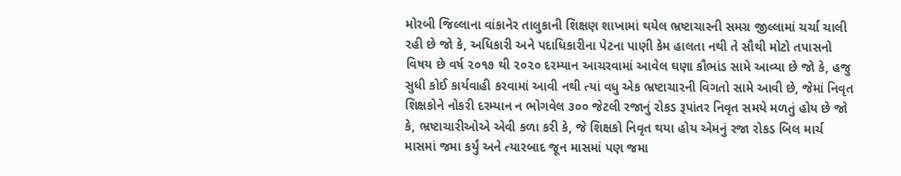મોરબી જિલ્લાના વાંકાનેર તાલુકાની શિક્ષણ શાખામાં થયેલ ભ્રષ્ટાચારની સમગ્ર જીલ્લામાં ચર્ચા ચાલી રહી છે જો કે, અધિકારી અને પદાધિકારીના પેટના પાણી કેમ હાલતા નથી તે સૌથી મોટો તપાસનો વિષય છે વર્ષ ૨૦૧૭ થી ૨૦૨૦ દરમ્યાન આચરવામાં આવેલ ઘણા કૌભાંડ સામે આવ્યા છે જો કે, હજુ સુધી કોઈ કાર્યવાહી કરવામાં આવી નથી ત્યાં વધુ એક ભ્રષ્ટાચારની વિગતો સામે આવી છે, જેમાં નિવૃત શિક્ષકોને નોકરી દરમ્યાન ન ભોગવેલ ૩૦૦ જેટલી રજાનું રોકડ રૂપાંતર નિવૃત સમયે મળતું હોય છે જો કે, ભ્રષ્ટાચારીઓએ એવી કળા કરી કે, જે શિક્ષકો નિવૃત થયા હોય એમનું રજા રોકડ બિલ માર્ચ માસમાં જમા કર્યું અને ત્યારબાદ જૂન માસમાં પણ જમા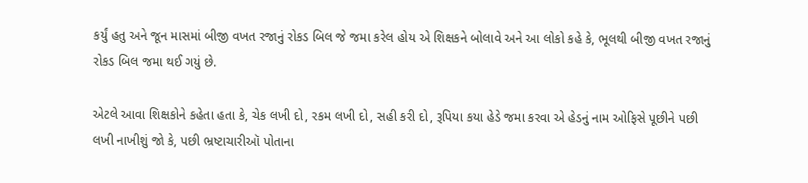કર્યું હતુ અને જૂન માસમાં બીજી વખત રજાનું રોકડ બિલ જે જમા કરેલ હોય એ શિક્ષકને બોલાવે અને આ લોકો કહે કે, ભૂલથી બીજી વખત રજાનું રોકડ બિલ જમા થઈ ગયું છે.

એટલે આવા શિક્ષકોને કહેતા હતા કે, ચેક લખી દો, રકમ લખી દો, સહી કરી દો, રૂપિયા કયા હેડે જમા કરવા એ હેડનું નામ ઓફિસે પૂછીને પછી લખી નાખીશું જો કે, પછી ભ્રષ્ટાચારીઑ પોતાના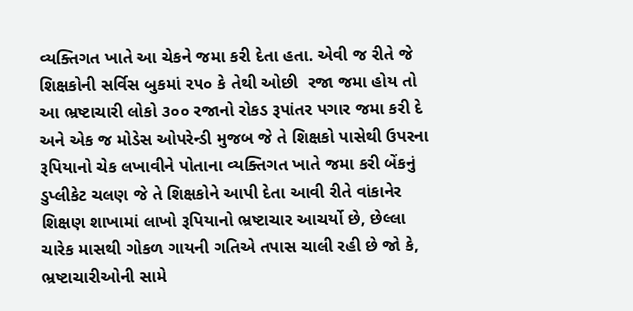વ્યક્તિગત ખાતે આ ચેકને જમા કરી દેતા હતા. એવી જ રીતે જે શિક્ષકોની સર્વિસ બુકમાં ૨૫૦ કે તેથી ઓછી  રજા જમા હોય તો આ ભ્રષ્ટાચારી લોકો ૩૦૦ રજાનો રોકડ રૂપાંતર પગાર જમા કરી દે અને એક જ મોડેસ ઓપરેન્ડી મુજબ જે તે શિક્ષકો પાસેથી ઉપરના રૂપિયાનો ચેક લખાવીને પોતાના વ્યક્તિગત ખાતે જમા કરી બેંકનું ડુપ્લીકેટ ચલણ જે તે શિક્ષકોને આપી દેતા આવી રીતે વાંકાનેર શિક્ષણ શાખામાં લાખો રૂપિયાનો ભ્રષ્ટાચાર આચર્યો છે, છેલ્લા ચારેક માસથી ગોકળ ગાયની ગતિએ તપાસ ચાલી રહી છે જો કે, ભ્રષ્ટાચારીઓની સામે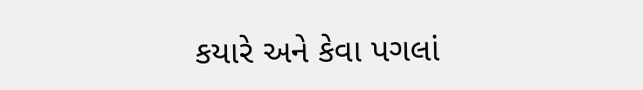કયારે અને કેવા પગલાં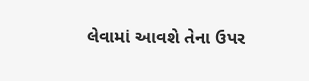લેવામાં આવશે તેના ઉપર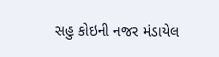સહુ કોઇની નજર મંડાયેલ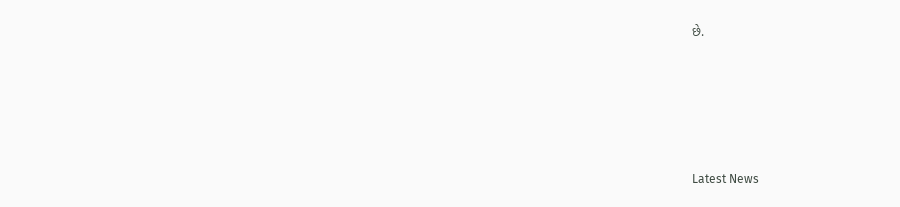છે.






Latest News